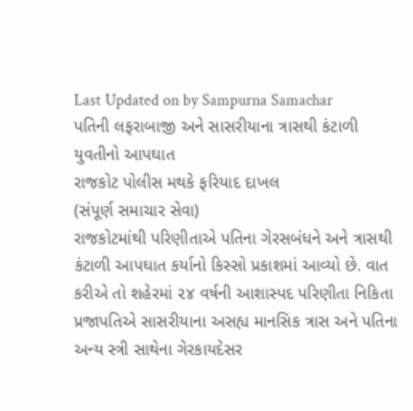Last Updated on by Sampurna Samachar
પતિની લફરાબાજી અને સાસરીયાના ત્રાસથી કંટાળી યુવતીનો આપઘાત
રાજકોટ પોલીસ મથકે ફરિયાદ દાખલ
(સંપૂર્ણ સમાચાર સેવા)
રાજકોટમાંથી પરિણીતાએ પતિના ગેરસબંધને અને ત્રાસથી કંટાળી આપઘાત કર્યાનો કિસ્સો પ્રકાશમાં આવ્યો છે. વાત કરીએ તો શહેરમાં ૨૪ વર્ષની આશાસ્પદ પરિણીતા નિકિતા પ્રજાપતિએ સાસરીયાના અસહ્ય માનસિક ત્રાસ અને પતિના અન્ય સ્ત્રી સાથેના ગેરકાયદેસર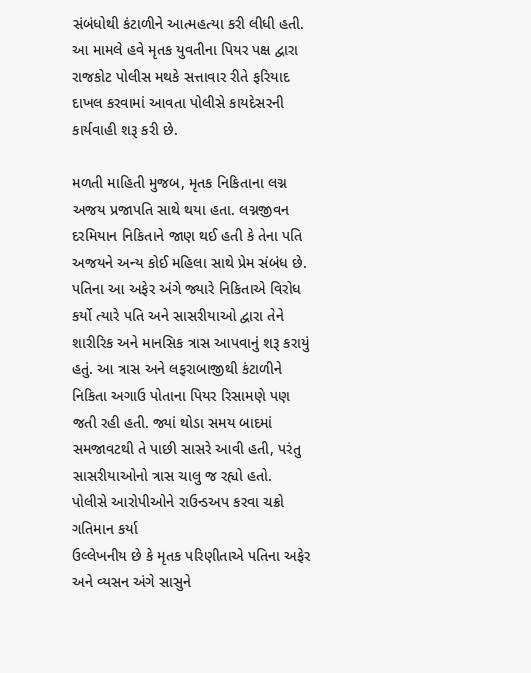સંબંધોથી કંટાળીને આત્મહત્યા કરી લીધી હતી. આ મામલે હવે મૃતક યુવતીના પિયર પક્ષ દ્વારા રાજકોટ પોલીસ મથકે સત્તાવાર રીતે ફરિયાદ દાખલ કરવામાં આવતા પોલીસે કાયદેસરની કાર્યવાહી શરૂ કરી છે.

મળતી માહિતી મુજબ, મૃતક નિકિતાના લગ્ન અજય પ્રજાપતિ સાથે થયા હતા. લગ્નજીવન દરમિયાન નિકિતાને જાણ થઈ હતી કે તેના પતિ અજયને અન્ય કોઈ મહિલા સાથે પ્રેમ સંબંધ છે. પતિના આ અફેર અંગે જ્યારે નિકિતાએ વિરોધ કર્યો ત્યારે પતિ અને સાસરીયાઓ દ્વારા તેને શારીરિક અને માનસિક ત્રાસ આપવાનું શરૂ કરાયું હતું. આ ત્રાસ અને લફરાબાજીથી કંટાળીને નિકિતા અગાઉ પોતાના પિયર રિસામણે પણ જતી રહી હતી. જ્યાં થોડા સમય બાદમાં સમજાવટથી તે પાછી સાસરે આવી હતી, પરંતુ સાસરીયાઓનો ત્રાસ ચાલુ જ રહ્યો હતો.
પોલીસે આરોપીઓને રાઉન્ડઅપ કરવા ચક્રો ગતિમાન કર્યા
ઉલ્લેખનીય છે કે મૃતક પરિણીતાએ પતિના અફેર અને વ્યસન અંગે સાસુને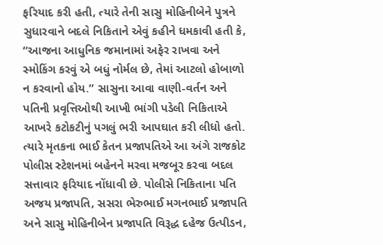ફરિયાદ કરી હતી, ત્યારે તેની સાસુ મોહિનીબેને પુત્રને સુધારવાને બદલે નિકિતાને એવું કહીને ધમકાવી હતી કે, “આજના આધુનિક જમાનામાં અફેર રાખવા અને સ્મોકિંગ કરવું એ બધું નોર્મલ છે, તેમાં આટલો હોબાળો ન કરવાનો હોય.” સાસુના આવા વાણી-વર્તન અને પતિની પ્રવૃત્તિઓથી આખી ભાંગી પડેલી નિકિતાએ આખરે કટોકટીનું પગલું ભરી આપઘાત કરી લીધો હતો.
ત્યારે મૃતકના ભાઈ કેતન પ્રજાપતિએ આ અંગે રાજકોટ પોલીસ સ્ટેશનમાં બહેનને મરવા મજબૂર કરવા બદલ સત્તાવાર ફરિયાદ નોંધાવી છે. પોલીસે નિકિતાના પતિ અજય પ્રજાપતિ, સસરા ભેરુભાઈ મગનભાઈ પ્રજાપતિ અને સાસુ મોહિનીબેન પ્રજાપતિ વિરૂદ્ધ દહેજ ઉત્પીડન,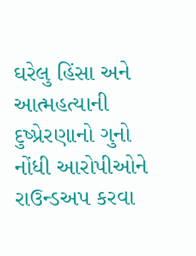ઘરેલુ હિંસા અને આત્મહત્યાની દુષ્પ્રેરણાનો ગુનો નોંધી આરોપીઓને રાઉન્ડઅપ કરવા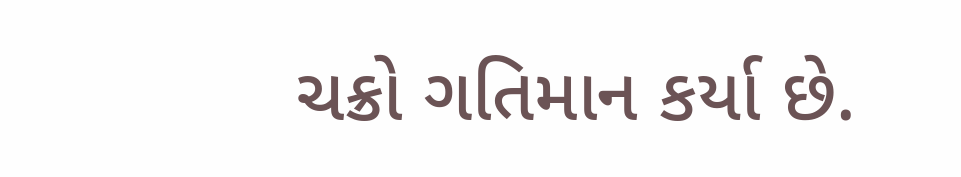ચક્રો ગતિમાન કર્યા છે.